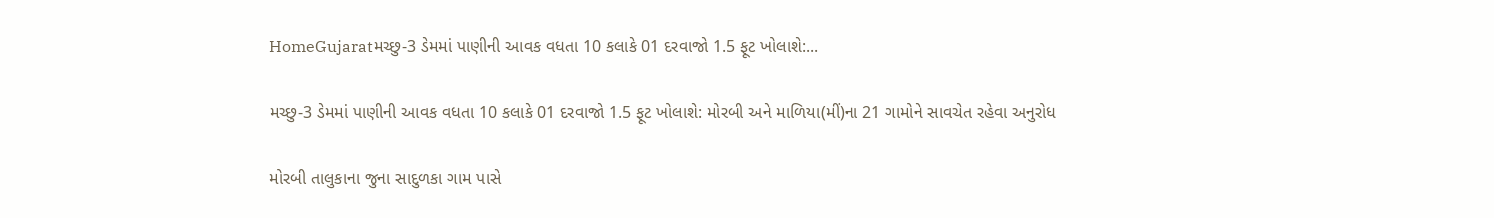HomeGujaratમચ્છુ-3 ડેમમાં પાણીની આવક વધતા 10 કલાકે 01 દરવાજો 1.5 ફૂટ ખોલાશે:...

મચ્છુ-3 ડેમમાં પાણીની આવક વધતા 10 કલાકે 01 દરવાજો 1.5 ફૂટ ખોલાશે: મોરબી અને માળિયા(મીં)ના 21 ગામોને સાવચેત રહેવા અનુરોધ

મોરબી તાલુકાના જુના સાદુળકા ગામ પાસે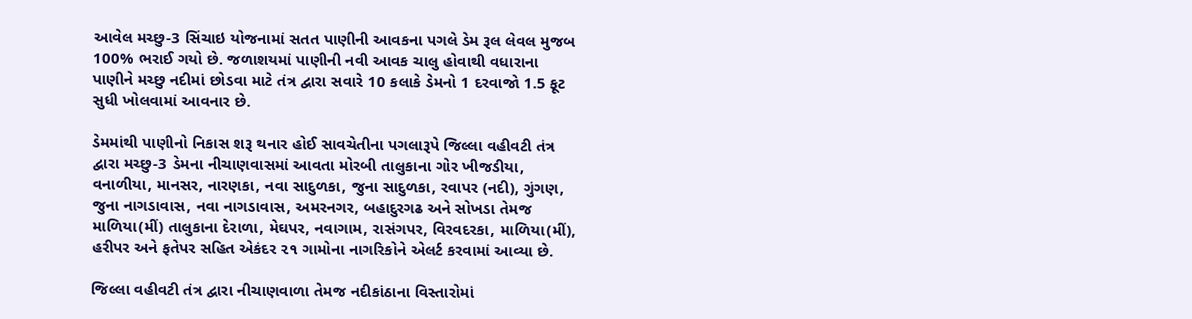આવેલ મચ્છુ-3 સિંચાઇ યોજનામાં સતત પાણીની આવકના પગલે ડેમ રૂલ લેવલ મુજબ 100% ભરાઈ ગયો છે. જળાશયમાં પાણીની નવી આવક ચાલુ હોવાથી વધારાના પાણીને મચ્છુ નદીમાં છોડવા માટે તંત્ર દ્વારા સવારે 10 કલાકે ડેમનો 1 દરવાજો 1.5 ફૂટ સુધી ખોલવામાં આવનાર છે.

ડેમમાંથી પાણીનો નિકાસ શરૂ થનાર હોઈ સાવચેતીના પગલારૂપે જિલ્લા વહીવટી તંત્ર દ્વારા મચ્છુ-3 ડેમના નીચાણવાસમાં આવતા મોરબી તાલુકાના ગોર ખીજડીયા, વનાળીયા, માનસર, નારણકા, નવા સાદુળકા, જુના સાદુળકા, રવાપર (નદી), ગુંગણ, જુના નાગડાવાસ, નવા નાગડાવાસ, અમરનગર, બહાદુરગઢ અને સોખડા તેમજ માળિયા(મીં) તાલુકાના દેરાળા, મેઘપર, નવાગામ, રાસંગપર, વિરવદરકા, માળિયા(મીં), હરીપર અને ફતેપર સહિત એકંદર ૨૧ ગામોના નાગરિકોને એલર્ટ કરવામાં આવ્યા છે.

જિલ્લા વહીવટી તંત્ર દ્વારા નીચાણવાળા તેમજ નદીકાંઠાના વિસ્તારોમાં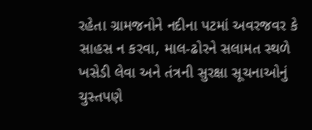રહેતા ગ્રામજનોને નદીના પટમાં અવરજવર કે સાહસ ન કરવા, માલ-ઢોરને સલામત સ્થળે ખસેડી લેવા અને તંત્રની સુરક્ષા સૂચનાઓનું ચુસ્તપણે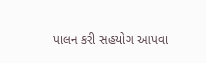પાલન કરી સહયોગ આપવા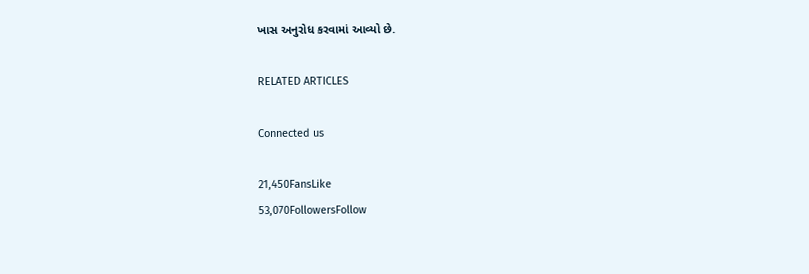ખાસ અનુરોધ કરવામાં આવ્યો છે.

RELATED ARTICLES

Connected us

21,450FansLike
53,070FollowersFollow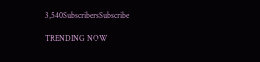3,540SubscribersSubscribe

TRENDING NOW